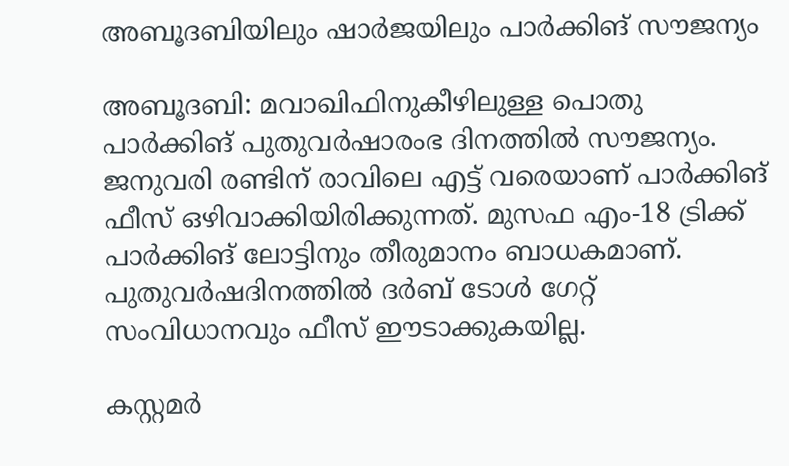അബൂദബിയിലും ഷാർജയിലും പാർക്കിങ് സൗജന്യം

അബൂദബി: മവാഖിഫിനുകീഴിലുള്ള പൊതു പാര്‍ക്കിങ് പുതുവര്‍ഷാരംഭ ദിനത്തില്‍ സൗജന്യം. ജനുവരി രണ്ടിന് രാവിലെ എട്ട് വരെയാണ് പാര്‍ക്കിങ് ഫീസ് ഒഴിവാക്കിയിരിക്കുന്നത്. മുസഫ എം-18 ട്രിക്ക് പാര്‍ക്കിങ് ലോട്ടിനും തീരുമാനം ബാധകമാണ്. പുതുവര്‍ഷദിനത്തില്‍ ദര്‍ബ് ടോള്‍ ഗേറ്റ് സംവിധാനവും ഫീസ് ഈടാക്കുകയില്ല.

കസ്റ്റമര്‍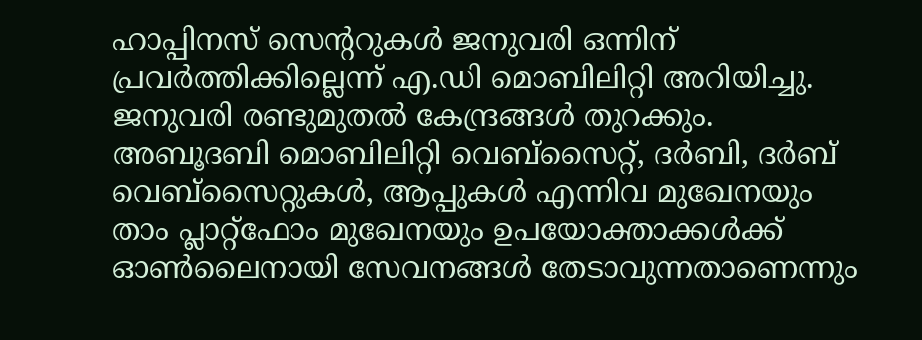ഹാപ്പിനസ് സെന്ററുകള്‍ ജനുവരി ഒന്നിന് പ്രവര്‍ത്തിക്കില്ലെന്ന് എ.ഡി മൊബിലിറ്റി അറിയിച്ചു. ജനുവരി രണ്ടുമുതല്‍ കേന്ദ്രങ്ങള്‍ തുറക്കും. അബൂദബി മൊബിലിറ്റി വെബ്‌സൈറ്റ്, ദര്‍ബി, ദര്‍ബ് വെബ്‌സൈറ്റുകള്‍, ആപ്പുകള്‍ എന്നിവ മുഖേനയും താം പ്ലാറ്റ്‌ഫോം മുഖേനയും ഉപയോക്താക്കള്‍ക്ക് ഓണ്‍ലൈനായി സേവനങ്ങള്‍ തേടാവുന്നതാണെന്നും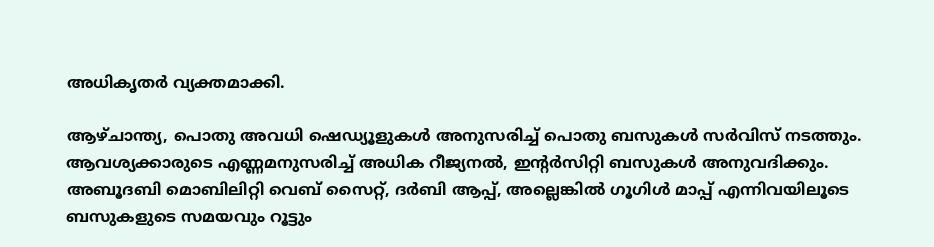അധികൃതര്‍ വ്യക്തമാക്കി.

ആഴ്ചാന്ത്യ, പൊതു അവധി ഷെഡ്യൂളുകള്‍ അനുസരിച്ച് പൊതു ബസുകള്‍ സര്‍വിസ് നടത്തും. ആവശ്യക്കാരുടെ എണ്ണമനുസരിച്ച് അധിക റീജ്യനല്‍, ഇന്റര്‍സിറ്റി ബസുകള്‍ അനുവദിക്കും. അബൂദബി മൊബിലിറ്റി വെബ് സൈറ്റ്, ദര്‍ബി ആപ്പ്, അല്ലെങ്കില്‍ ഗൂഗിള്‍ മാപ്പ് എന്നിവയിലൂടെ ബസുകളുടെ സമയവും റൂട്ടും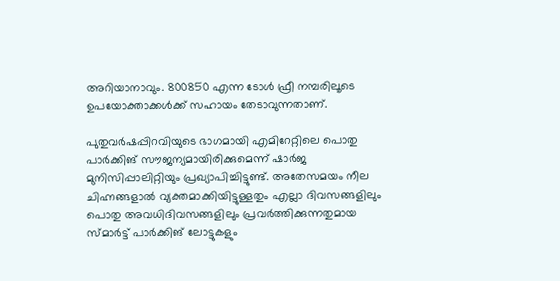അറിയാനാവും. 800850 എന്ന ടോള്‍ ഫ്രീ നമ്പരിലൂടെ ഉപയോക്താക്കള്‍ക്ക് സഹായം തേടാവുന്നതാണ്.

പുതുവര്‍ഷപ്പിറവിയുടെ ഭാഗമായി എമിറേറ്റിലെ പൊതു പാര്‍ക്കിങ് സൗജന്യമായിരിക്കുമെന്ന് ഷാര്‍ജ മുനിസിപ്പാലിറ്റിയും പ്രഖ്യാപിച്ചിട്ടുണ്ട്. അതേസമയം നീല ചിഹ്നങ്ങളാല്‍ വ്യക്തമാക്കിയിട്ടുള്ളതും എല്ലാ ദിവസങ്ങളിലും പൊതു അവധിദിവസങ്ങളിലും പ്രവര്‍ത്തിക്കുന്നതുമായ സ്മാര്‍ട്ട് പാര്‍ക്കിങ് ലോട്ടുകളും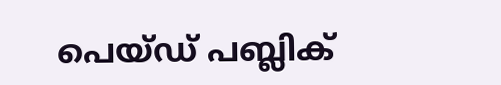പെയ്ഡ് പബ്ലിക്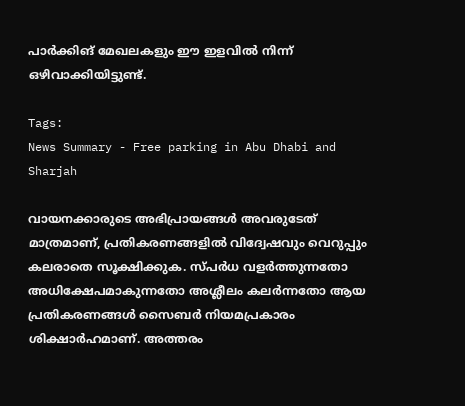പാര്‍ക്കിങ് മേഖലകളും ഈ ഇളവില്‍ നിന്ന് ഒഴിവാക്കിയിട്ടുണ്ട്.

Tags:
News Summary - Free parking in Abu Dhabi and Sharjah

വായനക്കാരുടെ അഭിപ്രായങ്ങള്‍ അവരുടേത് മാത്രമാണ്, പ്രതികരണങ്ങളിൽ വിദ്വേഷവും വെറുപ്പും കലരാതെ സൂക്ഷിക്കുക. സ്പർധ വളർത്തുന്നതോ അധിക്ഷേപമാകുന്നതോ അശ്ലീലം കലർന്നതോ ആയ പ്രതികരണങ്ങൾ സൈബർ നിയമപ്രകാരം ശിക്ഷാർഹമാണ്. അത്തരം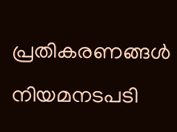പ്രതികരണങ്ങൾ നിയമനടപടി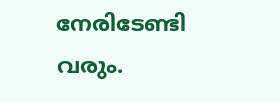നേരിടേണ്ടി വരും.